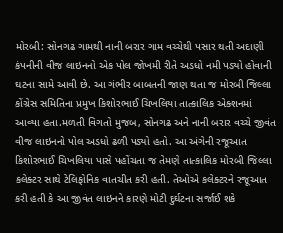મોરબી: સોનગઢ ગામથી નાની બરાર ગામ વચ્ચેથી પસાર થતી અદાણી કંપનીની વીજ લાઇનનો એક પોલ જોખમી રીતે અડધો નમી પડ્યો હોવાની ઘટના સામે આવી છે. આ ગંભીર બાબતની જાણ થતા જ મોરબી જિલ્લા કોંગ્રેસ સમિતિના પ્રમુખ કિશોરભાઈ ચિખલિયા તાત્કાલિક એક્શનમાં આવ્યા હતા.મળતી વિગતો મુજબ, સોનગઢ અને નાની બરાર વચ્ચે જીવંત વીજ લાઇનનો પોલ અડધો ઢળી પડ્યો હતો. આ અંગેની રજૂઆત કિશોરભાઈ ચિખલિયા પાસે પહોંચતા જ તેમણે તાત્કાલિક મોરબી જિલ્લા કલેક્ટર સાથે ટેલિફોનિક વાતચીત કરી હતી. તેઓએ કલેક્ટરને રજૂઆત કરી હતી કે આ જીવંત લાઇનને કારણે મોટી દુર્ઘટના સર્જાઈ શકે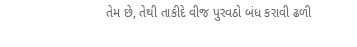તેમ છે, તેથી તાકીદે વીજ પુરવઠો બંધ કરાવી ઢળી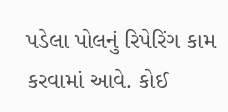પડેલા પોલનું રિપેરિંગ કામ કરવામાં આવે. કોઈ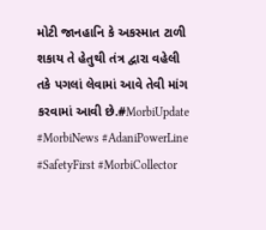મોટી જાનહાનિ કે અકસ્માત ટાળી શકાય તે હેતુથી તંત્ર દ્વારા વહેલી તકે પગલાં લેવામાં આવે તેવી માંગ કરવામાં આવી છે.#MorbiUpdate #MorbiNews #AdaniPowerLine #SafetyFirst #MorbiCollector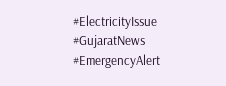#ElectricityIssue #GujaratNews #EmergencyAlert